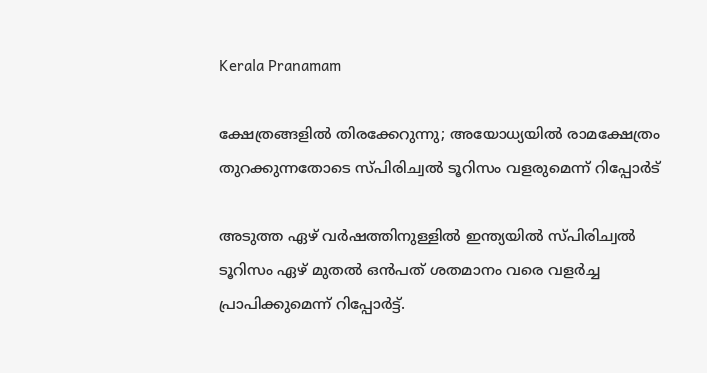Kerala Pranamam

ക്ഷേത്രങ്ങളില്‍ തിരക്കേറുന്നു; അയോധ്യയില്‍ രാമക്ഷേത്രം തുറക്കുന്നതോടെ സ്പിരിച്വല്‍ ടൂറിസം വളരുമെന്ന് റിപ്പോര്‍ട്

അടുത്ത ഏഴ് വര്‍ഷത്തിനുള്ളില്‍ ഇന്ത്യയില്‍ സ്പിരിച്വല്‍ ടൂറിസം ഏഴ് മുതല്‍ ഒന്‍പത് ശതമാനം വരെ വളര്‍ച്ച പ്രാപിക്കുമെന്ന് റിപ്പോര്‍ട്ട്.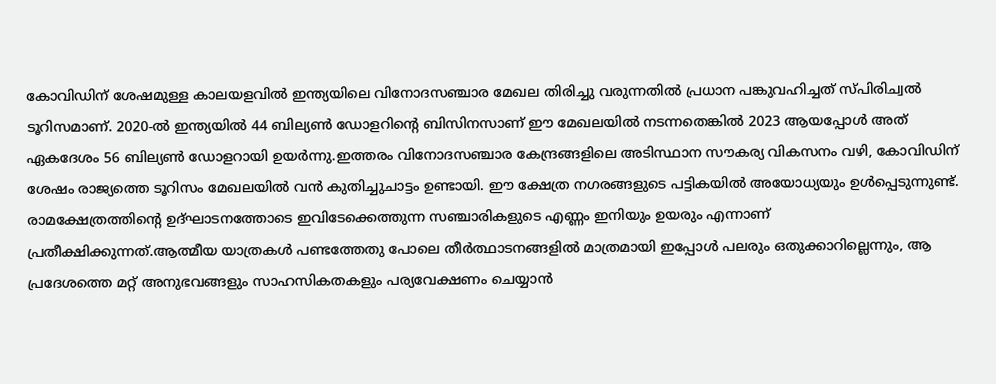കോവിഡിന് ശേഷമുള്ള കാലയളവില്‍ ഇന്ത്യയിലെ വിനോദസഞ്ചാര മേഖല തിരിച്ചു വരുന്നതില്‍ പ്രധാന പങ്കുവഹിച്ചത് സ്പിരിച്വല്‍ ടൂറിസമാണ്. 2020-ല്‍ ഇന്ത്യയില്‍ 44 ബില്യണ്‍ ഡോളറിന്റെ ബിസിനസാണ് ഈ മേഖലയില്‍ നടന്നതെങ്കില്‍ 2023 ആയപ്പോള്‍ അത് ഏകദേശം 56 ബില്യണ്‍ ഡോളറായി ഉയര്‍ന്നു.ഇത്തരം വിനോദസഞ്ചാര കേന്ദ്രങ്ങളിലെ അടിസ്ഥാന സൗകര്യ വികസനം വഴി, കോവിഡിന് ശേഷം രാജ്യത്തെ ടൂറിസം മേഖലയില്‍ വന്‍ കുതിച്ചുചാട്ടം ഉണ്ടായി. ഈ ക്ഷേത്ര നഗരങ്ങളുടെ പട്ടികയില്‍ അയോധ്യയും ഉള്‍പ്പെടുന്നുണ്ട്. രാമക്ഷേത്രത്തിന്റെ ഉദ്ഘാടനത്തോടെ ഇവിടേക്കെത്തുന്ന സഞ്ചാരികളുടെ എണ്ണം ഇനിയും ഉയരും എന്നാണ് പ്രതീക്ഷിക്കുന്നത്.ആത്മീയ യാത്രകള്‍ പണ്ടത്തേതു പോലെ തീര്‍ത്ഥാടനങ്ങളില്‍ മാത്രമായി ഇപ്പോള്‍ പലരും ഒതുക്കാറില്ലെന്നും, ആ പ്രദേശത്തെ മറ്റ് അനുഭവങ്ങളും സാഹസികതകളും പര്യവേക്ഷണം ചെയ്യാന്‍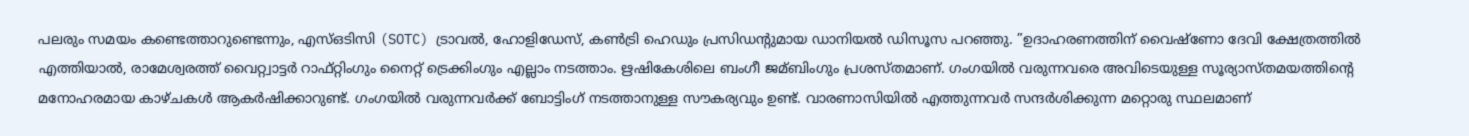പലരും സമയം കണ്ടെത്താറുണ്ടെന്നും, എസ്ഒടിസി (SOTC) ട്രാവല്‍, ഹോളിഡേസ്, കണ്‍ട്രി ഹെഡും പ്രസിഡന്റുമായ ഡാനിയല്‍ ഡിസൂസ പറഞ്ഞു. ”ഉദാഹരണത്തിന് വൈഷ്ണോ ദേവി ക്ഷേത്രത്തില്‍ എത്തിയാല്‍, രാമേശ്വരത്ത് വൈറ്റ്വാട്ടര്‍ റാഫ്റ്റിംഗും നൈറ്റ് ട്രെക്കിംഗും എല്ലാം നടത്താം. ഋഷികേശിലെ ബംഗീ ജമ്ബിംഗും പ്രശസ്തമാണ്. ഗംഗയില്‍ വരുന്നവരെ അവിടെയുള്ള സൂര്യാസ്തമയത്തിന്റെ മനോഹരമായ കാഴ്ചകള്‍ ആകര്‍ഷിക്കാറുണ്ട്. ഗംഗയില്‍ വരുന്നവര്‍ക്ക് ബോട്ടിംഗ് നടത്താനുള്ള സൗകര്യവും ഉണ്ട്. വാരണാസിയില്‍ എത്തുന്നവര്‍ സന്ദര്‍ശിക്കുന്ന മറ്റൊരു സ്ഥലമാണ്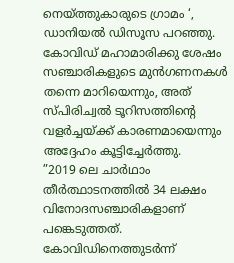നെയ്ത്തുകാരുടെ ഗ്രാമം ‘, ഡാനിയല്‍ ഡിസൂസ പറഞ്ഞു. കോവിഡ് മഹാമാരിക്കു ശേഷം സഞ്ചാരികളുടെ മുന്‍ഗണനകള്‍ തന്നെ മാറിയെന്നും, അത് സ്പിരിച്വല്‍ ടൂറിസത്തിന്റെ വളര്‍ച്ചയ്ക്ക് കാരണമായെന്നും അദ്ദേഹം കൂട്ടിച്ചേര്‍ത്തു.
”2019 ലെ ചാര്‍ഥാം തീര്‍ത്ഥാടനത്തില്‍ 34 ലക്ഷം വിനോദസഞ്ചാരികളാണ് പങ്കെടുത്തത്. കോവിഡിനെത്തുടര്‍ന്ന്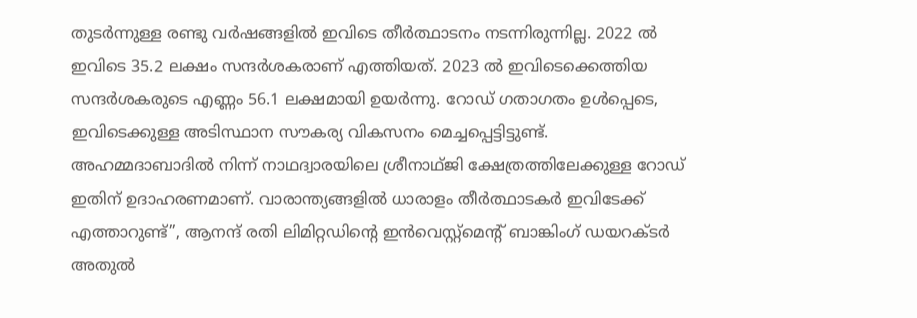തുടര്‍ന്നുള്ള രണ്ടു വര്‍ഷങ്ങളില്‍ ഇവിടെ തീര്‍ത്ഥാടനം നടന്നിരുന്നില്ല. 2022 ല്‍ ഇവിടെ 35.2 ലക്ഷം സന്ദര്‍ശകരാണ് എത്തിയത്. 2023 ല്‍ ഇവിടെക്കെത്തിയ സന്ദര്‍ശകരുടെ എണ്ണം 56.1 ലക്ഷമായി ഉയര്‍ന്നു. റോഡ് ഗതാഗതം ഉള്‍പ്പെടെ, ഇവിടെക്കുള്ള അടിസ്ഥാന സൗകര്യ വികസനം മെച്ചപ്പെട്ടിട്ടുണ്ട്. അഹമ്മദാബാദില്‍ നിന്ന് നാഥദ്വാരയിലെ ശ്രീനാഥ്ജി ക്ഷേത്രത്തിലേക്കുള്ള റോഡ് ഇതിന് ഉദാഹരണമാണ്. വാരാന്ത്യങ്ങളില്‍ ധാരാളം തീര്‍ത്ഥാടകര്‍ ഇവിടേക്ക് എത്താറുണ്ട്”, ആനന്ദ് രതി ലിമിറ്റഡിന്റെ ഇന്‍വെസ്റ്റ്‌മെന്റ് ബാങ്കിംഗ് ഡയറക്ടര്‍ അതുല്‍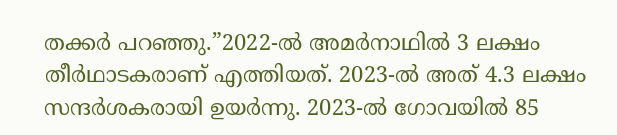തക്കര്‍ പറഞ്ഞു.”2022-ല്‍ അമര്‍നാഥില്‍ 3 ലക്ഷം തീര്‍ഥാടകരാണ് എത്തിയത്. 2023-ല്‍ അത് 4.3 ലക്ഷം സന്ദര്‍ശകരായി ഉയര്‍ന്നു. 2023-ല്‍ ഗോവയില്‍ 85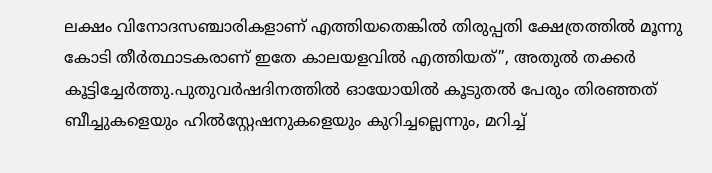ലക്ഷം വിനോദസഞ്ചാരികളാണ് എത്തിയതെങ്കില്‍ തിരുപ്പതി ക്ഷേത്രത്തില്‍ മൂന്നു കോടി തീര്‍ത്ഥാടകരാണ് ഇതേ കാലയളവില്‍ എത്തിയത്”, അതുല്‍ തക്കര്‍ കൂട്ടിച്ചേര്‍ത്തു.പുതുവര്‍ഷദിനത്തില്‍ ഓയോയില്‍ കൂടുതല്‍ പേരും തിരഞ്ഞത് ബീച്ചുകളെയും ഹില്‍സ്റ്റേഷനുകളെയും കുറിച്ചല്ലെന്നും, മറിച്ച്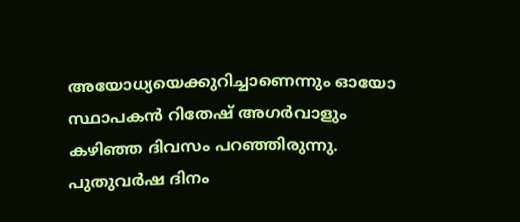അയോധ്യയെക്കുറിച്ചാണെന്നും ഓയോ സ്ഥാപകന്‍ റിതേഷ് അഗര്‍വാളും കഴിഞ്ഞ ദിവസം പറഞ്ഞിരുന്നു. പുതുവര്‍ഷ ദിനം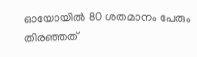ഓയോയില്‍ 80 ശതമാനം പേരും തിരഞ്ഞത്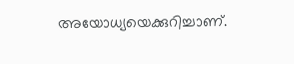അയോധ്യയെക്കുറിച്ചാണ്.